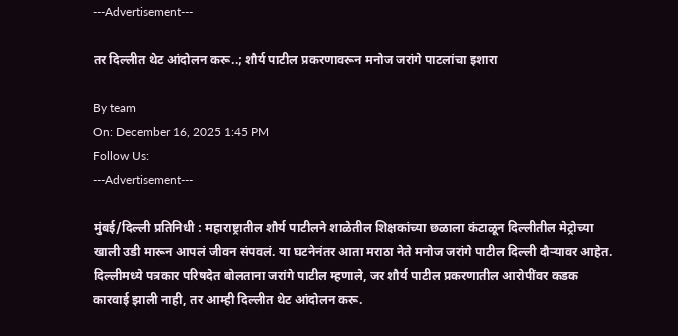---Advertisement---

तर दिल्लीत थेट आंदोलन करू..; शौर्य पाटील प्रकरणावरून मनोज जरांगे पाटलांचा इशारा

By team
On: December 16, 2025 1:45 PM
Follow Us:
---Advertisement---

मुंबई/दिल्ली प्रतिनिधी : महाराष्ट्रातील शौर्य पाटीलने शाळेतील शिक्षकांच्या छळाला कंटाळून दिल्लीतील मेट्रोच्या खाली उडी मारून आपलं जीवन संपवलं. या घटनेनंतर आता मराठा नेते मनोज जरांगे पाटील दिल्ली दौऱ्यावर आहेत. दिल्लीमध्ये पत्रकार परिषदेत बोलताना जरांगे पाटील म्हणाले, जर शौर्य पाटील प्रकरणातील आरोपींवर कडक कारवाई झाली नाही, तर आम्ही दिल्लीत थेट आंदोलन करू.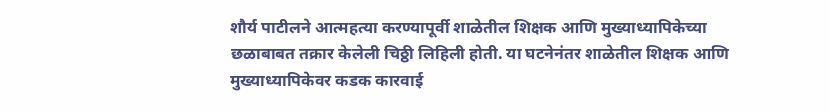शौर्य पाटीलने आत्महत्या करण्यापूर्वी शाळेतील शिक्षक आणि मुख्याध्यापिकेच्या छळाबाबत तक्रार केलेली चिठ्ठी लिहिली होती. या घटनेनंतर शाळेतील शिक्षक आणि मुख्याध्यापिकेवर कडक कारवाई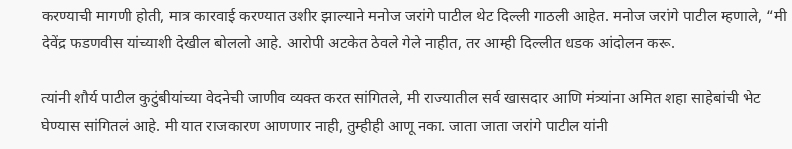करण्याची मागणी होती, मात्र कारवाई करण्यात उशीर झाल्याने मनोज जरांगे पाटील थेट दिल्ली गाठली आहेत. मनोज जरांगे पाटील म्हणाले, “मी देवेंद्र फडणवीस यांच्याशी देखील बोललो आहे. आरोपी अटकेत ठेवले गेले नाहीत, तर आम्ही दिल्लीत धडक आंदोलन करू.

त्यांनी शौर्य पाटील कुटुंबीयांच्या वेदनेची जाणीव व्यक्त करत सांगितले, मी राज्यातील सर्व खासदार आणि मंत्र्यांना अमित शहा साहेबांची भेट घेण्यास सांगितलं आहे. मी यात राजकारण आणणार नाही, तुम्हीही आणू नका. जाता जाता जरांगे पाटील यांनी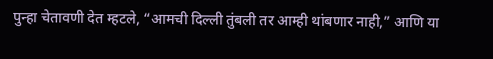पुन्हा चेतावणी देत म्हटले, “आमची दिल्ली तुंबली तर आम्ही थांबणार नाही,” आणि या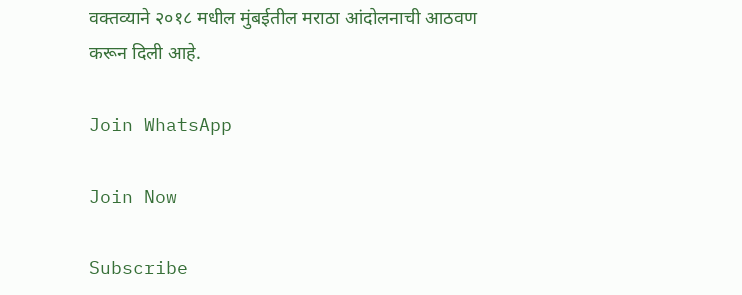वक्तव्याने २०१८ मधील मुंबईतील मराठा आंदोलनाची आठवण करून दिली आहे.

Join WhatsApp

Join Now

Subscribe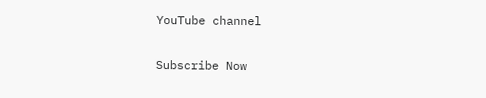YouTube channel

Subscribe Now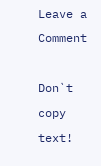Leave a Comment

Don`t copy text!